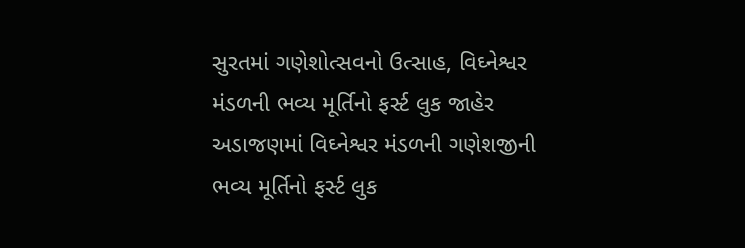સુરતમાં ગણેશોત્સવનો ઉત્સાહ, વિઘ્નેશ્વર મંડળની ભવ્ય મૂર્તિનો ફર્સ્ટ લુક જાહેર
અડાજણમાં વિઘ્નેશ્વર મંડળની ગણેશજીની ભવ્ય મૂર્તિનો ફર્સ્ટ લુક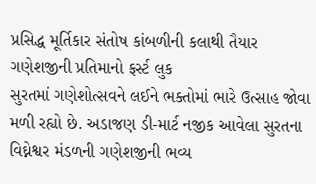પ્રસિદ્ધ મૂર્તિકાર સંતોષ કાંબળીની કલાથી તૈયાર ગણેશજીની પ્રતિમાનો ફર્સ્ટ લુક
સુરતમાં ગણેશોત્સવને લઈને ભક્તોમાં ભારે ઉત્સાહ જોવા મળી રહ્યો છે. અડાજણ ડી-માર્ટ નજીક આવેલા સુરતના વિઘ્નેશ્વર મંડળની ગણેશજીની ભવ્ય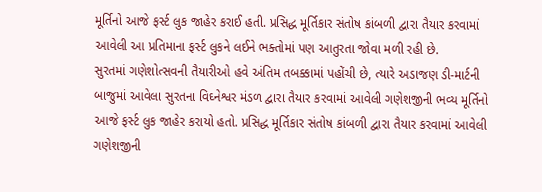મૂર્તિનો આજે ફર્સ્ટ લુક જાહેર કરાઈ હતી. પ્રસિદ્ધ મૂર્તિકાર સંતોષ કાંબળી દ્વારા તૈયાર કરવામાં આવેલી આ પ્રતિમાના ફર્સ્ટ લુકને લઈને ભક્તોમાં પણ આતુરતા જોવા મળી રહી છે.
સુરતમાં ગણેશોત્સવની તૈયારીઓ હવે અંતિમ તબક્કામાં પહોંચી છે, ત્યારે અડાજણ ડી-માર્ટની બાજુમાં આવેલા સુરતના વિઘ્નેશ્વર મંડળ દ્વારા તૈયાર કરવામાં આવેલી ગણેશજીની ભવ્ય મૂર્તિનો આજે ફર્સ્ટ લુક જાહેર કરાયો હતો. પ્રસિદ્ધ મૂર્તિકાર સંતોષ કાંબળી દ્વારા તૈયાર કરવામાં આવેલી ગણેશજીની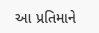આ પ્રતિમાને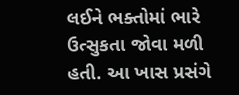લઈને ભક્તોમાં ભારે ઉત્સુકતા જોવા મળી હતી. આ ખાસ પ્રસંગે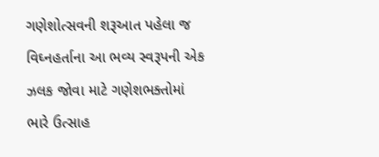ગણેશોત્સવની શરૂઆત પહેલા જ વિઘ્નહર્તાના આ ભવ્ય સ્વરૂપની એક ઝલક જોવા માટે ગણેશભક્તોમાં ભારે ઉત્સાહ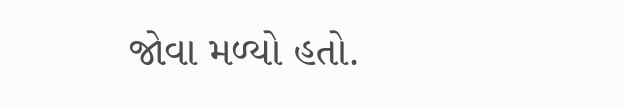જોવા મળ્યો હતો.